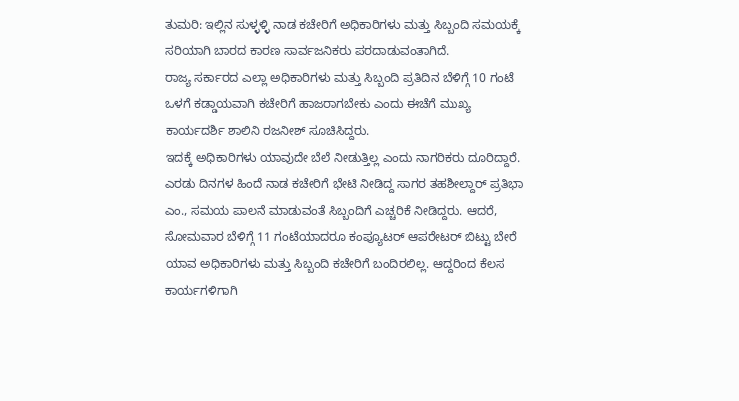ತುಮರಿ: ಇಲ್ಲಿನ ಸುಳ್ಳಳ್ಳಿ ನಾಡ ಕಚೇರಿಗೆ ಅಧಿಕಾರಿಗಳು ಮತ್ತು ಸಿಬ್ಬಂದಿ ಸಮಯಕ್ಕೆ ಸರಿಯಾಗಿ ಬಾರದ ಕಾರಣ ಸಾರ್ವಜನಿಕರು ಪರದಾಡುವಂತಾಗಿದೆ.
ರಾಜ್ಯ ಸರ್ಕಾರದ ಎಲ್ಲಾ ಅಧಿಕಾರಿಗಳು ಮತ್ತು ಸಿಬ್ಬಂದಿ ಪ್ರತಿದಿನ ಬೆಳಿಗ್ಗೆ 10 ಗಂಟೆ ಒಳಗೆ ಕಡ್ಡಾಯವಾಗಿ ಕಚೇರಿಗೆ ಹಾಜರಾಗಬೇಕು ಎಂದು ಈಚೆಗೆ ಮುಖ್ಯ ಕಾರ್ಯದರ್ಶಿ ಶಾಲಿನಿ ರಜನೀಶ್ ಸೂಚಿಸಿದ್ದರು.
ಇದಕ್ಕೆ ಅಧಿಕಾರಿಗಳು ಯಾವುದೇ ಬೆಲೆ ನೀಡುತ್ತಿಲ್ಲ ಎಂದು ನಾಗರಿಕರು ದೂರಿದ್ದಾರೆ.
ಎರಡು ದಿನಗಳ ಹಿಂದೆ ನಾಡ ಕಚೇರಿಗೆ ಭೇಟಿ ನೀಡಿದ್ದ ಸಾಗರ ತಹಶೀಲ್ದಾರ್ ಪ್ರತಿಭಾ ಎಂ., ಸಮಯ ಪಾಲನೆ ಮಾಡುವಂತೆ ಸಿಬ್ಬಂದಿಗೆ ಎಚ್ಚರಿಕೆ ನೀಡಿದ್ದರು. ಆದರೆ, ಸೋಮವಾರ ಬೆಳಿಗ್ಗೆ 11 ಗಂಟೆಯಾದರೂ ಕಂಪ್ಯೂಟರ್ ಆಪರೇಟರ್ ಬಿಟ್ಟು ಬೇರೆ ಯಾವ ಅಧಿಕಾರಿಗಳು ಮತ್ತು ಸಿಬ್ಬಂದಿ ಕಚೇರಿಗೆ ಬಂದಿರಲಿಲ್ಲ. ಆದ್ದರಿಂದ ಕೆಲಸ ಕಾರ್ಯಗಳಿಗಾಗಿ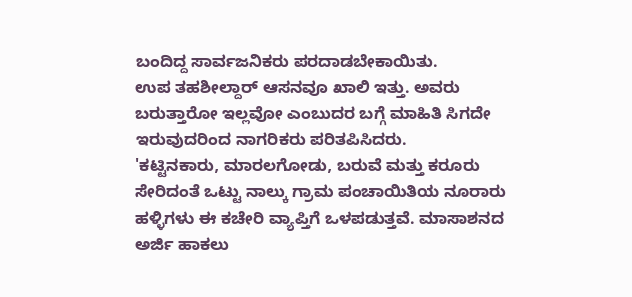ಬಂದಿದ್ದ ಸಾರ್ವಜನಿಕರು ಪರದಾಡಬೇಕಾಯಿತು.
ಉಪ ತಹಶೀಲ್ದಾರ್ ಆಸನವೂ ಖಾಲಿ ಇತ್ತು. ಅವರು ಬರುತ್ತಾರೋ ಇಲ್ಲವೋ ಎಂಬುದರ ಬಗ್ಗೆ ಮಾಹಿತಿ ಸಿಗದೇ ಇರುವುದರಿಂದ ನಾಗರಿಕರು ಪರಿತಪಿಸಿದರು.
'ಕಟ್ಟಿನಕಾರು, ಮಾರಲಗೋಡು, ಬರುವೆ ಮತ್ತು ಕರೂರು ಸೇರಿದಂತೆ ಒಟ್ಟು ನಾಲ್ಕು ಗ್ರಾಮ ಪಂಚಾಯಿತಿಯ ನೂರಾರು ಹಳ್ಳಿಗಳು ಈ ಕಚೇರಿ ವ್ಯಾಪ್ತಿಗೆ ಒಳಪಡುತ್ತವೆ. ಮಾಸಾಶನದ ಅರ್ಜಿ ಹಾಕಲು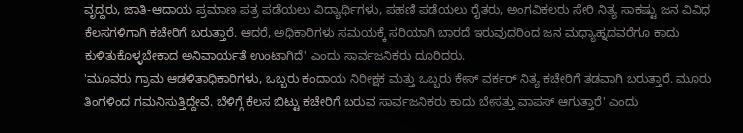ವೃದ್ದರು, ಜಾತಿ-ಆದಾಯ ಪ್ರಮಾಣ ಪತ್ರ ಪಡೆಯಲು ವಿದ್ಯಾರ್ಥಿಗಳು, ಪಹಣಿ ಪಡೆಯಲು ರೈತರು, ಅಂಗವಿಕಲರು ಸೇರಿ ನಿತ್ಯ ಸಾಕಷ್ಟು ಜನ ವಿವಿಧ ಕೆಲಸಗಳಿಗಾಗಿ ಕಚೇರಿಗೆ ಬರುತ್ತಾರೆ. ಆದರೆ, ಅಧಿಕಾರಿಗಳು ಸಮಯಕ್ಕೆ ಸರಿಯಾಗಿ ಬಾರದೆ ಇರುವುದರಿಂದ ಜನ ಮಧ್ಯಾಹ್ನದವರೆಗೂ ಕಾದು ಕುಳಿತುಕೊಳ್ಳಬೇಕಾದ ಅನಿವಾರ್ಯತೆ ಉಂಟಾಗಿದೆ' ಎಂದು ಸಾರ್ವಜನಿಕರು ದೂರಿದರು.
'ಮೂವರು ಗ್ರಾಮ ಆಡಳಿತಾಧಿಕಾರಿಗಳು, ಒಬ್ಬರು ಕಂದಾಯ ನಿರೀಕ್ಷಕ ಮತ್ತು ಒಬ್ಬರು ಕೇಸ್ ವರ್ಕರ್ ನಿತ್ಯ ಕಚೇರಿಗೆ ತಡವಾಗಿ ಬರುತ್ತಾರೆ. ಮೂರು ತಿಂಗಳಿಂದ ಗಮನಿಸುತ್ತಿದ್ದೇವೆ. ಬೆಳಿಗ್ಗೆ ಕೆಲಸ ಬಿಟ್ಟು ಕಚೇರಿಗೆ ಬರುವ ಸಾರ್ವಜನಿಕರು ಕಾದು ಬೇಸತ್ತು ವಾಪಸ್ ಆಗುತ್ತಾರೆ' ಎಂದು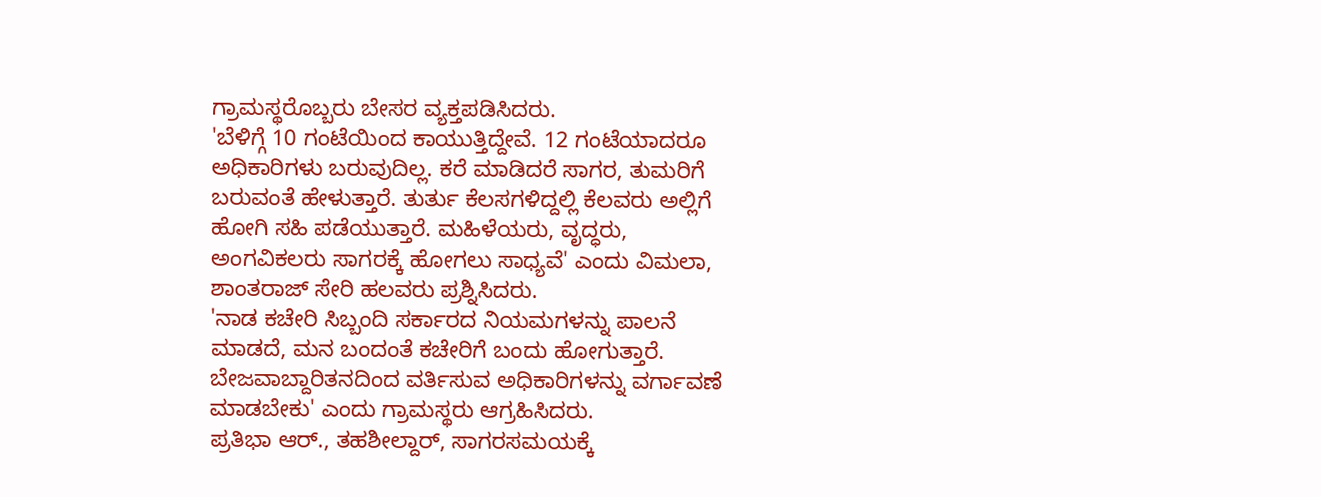ಗ್ರಾಮಸ್ಥರೊಬ್ಬರು ಬೇಸರ ವ್ಯಕ್ತಪಡಿಸಿದರು.
'ಬೆಳಿಗ್ಗೆ 10 ಗಂಟೆಯಿಂದ ಕಾಯುತ್ತಿದ್ದೇವೆ. 12 ಗಂಟೆಯಾದರೂ ಅಧಿಕಾರಿಗಳು ಬರುವುದಿಲ್ಲ. ಕರೆ ಮಾಡಿದರೆ ಸಾಗರ, ತುಮರಿಗೆ ಬರುವಂತೆ ಹೇಳುತ್ತಾರೆ. ತುರ್ತು ಕೆಲಸಗಳಿದ್ದಲ್ಲಿ ಕೆಲವರು ಅಲ್ಲಿಗೆ ಹೋಗಿ ಸಹಿ ಪಡೆಯುತ್ತಾರೆ. ಮಹಿಳೆಯರು, ವೃದ್ಧರು, ಅಂಗವಿಕಲರು ಸಾಗರಕ್ಕೆ ಹೋಗಲು ಸಾಧ್ಯವೆ' ಎಂದು ವಿಮಲಾ, ಶಾಂತರಾಜ್ ಸೇರಿ ಹಲವರು ಪ್ರಶ್ನಿಸಿದರು.
'ನಾಡ ಕಚೇರಿ ಸಿಬ್ಬಂದಿ ಸರ್ಕಾರದ ನಿಯಮಗಳನ್ನು ಪಾಲನೆ ಮಾಡದೆ, ಮನ ಬಂದಂತೆ ಕಚೇರಿಗೆ ಬಂದು ಹೋಗುತ್ತಾರೆ. ಬೇಜವಾಬ್ದಾರಿತನದಿಂದ ವರ್ತಿಸುವ ಅಧಿಕಾರಿಗಳನ್ನು ವರ್ಗಾವಣೆ ಮಾಡಬೇಕು' ಎಂದು ಗ್ರಾಮಸ್ಥರು ಆಗ್ರಹಿಸಿದರು.
ಪ್ರತಿಭಾ ಆರ್., ತಹಶೀಲ್ದಾರ್, ಸಾಗರಸಮಯಕ್ಕೆ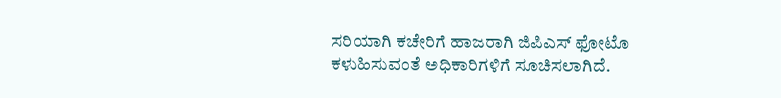ಸರಿಯಾಗಿ ಕಚೇರಿಗೆ ಹಾಜರಾಗಿ ಜಿಪಿಎಸ್ ಫೋಟೊ ಕಳುಹಿಸುವಂತೆ ಅಧಿಕಾರಿಗಳಿಗೆ ಸೂಚಿಸಲಾಗಿದೆ.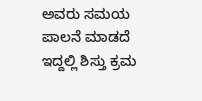ಅವರು ಸಮಯ ಪಾಲನೆ ಮಾಡದೆ ಇದ್ದಲ್ಲಿ ಶಿಸ್ತು ಕ್ರಮ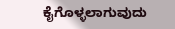ಕೈಗೊಳ್ಳಲಾಗುವುದು